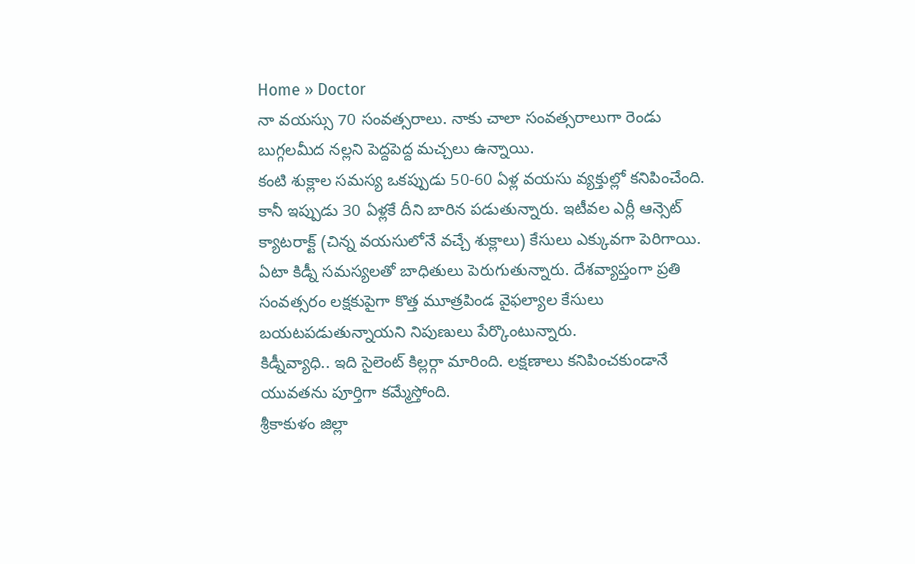Home » Doctor
నా వయస్సు 70 సంవత్సరాలు. నాకు చాలా సంవత్సరాలుగా రెండు బుగ్గలమీద నల్లని పెద్దపెద్ద మచ్చలు ఉన్నాయి.
కంటి శుక్లాల సమస్య ఒకప్పుడు 50-60 ఏళ్ల వయసు వ్యక్తుల్లో కనిపించేంది. కానీ ఇప్పుడు 30 ఏళ్లకే దీని బారిన పడుతున్నారు. ఇటీవల ఎర్లీ ఆన్సెట్ క్యాటరాక్ట్ (చిన్న వయసులోనే వచ్చే శుక్లాలు) కేసులు ఎక్కువగా పెరిగాయి.
ఏటా కిడ్నీ సమస్యలతో బాధితులు పెరుగుతున్నారు. దేశవ్యాప్తంగా ప్రతి సంవత్సరం లక్షకుపైగా కొత్త మూత్రపిండ వైఫల్యాల కేసులు బయటపడుతున్నాయని నిపుణులు పేర్కొంటున్నారు.
కిడ్నీవ్యాధి.. ఇది సైలెంట్ కిల్లర్గా మారింది. లక్షణాలు కనిపించకుండానే యువతను పూర్తిగా కమ్మేస్తోంది.
శ్రీకాకుళం జిల్లా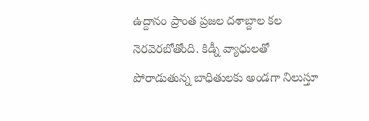ఉద్దానం ప్రాంత ప్రజల దశాబ్దాల కల నెరవెరబోతోంది. కిడ్నీ వ్యాధులతో పోరాడుతున్న బాధితులకు అండగా నిలుస్తూ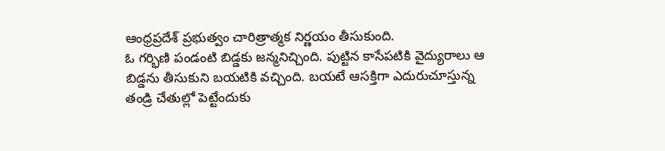ఆంధ్రప్రదేశ్ ప్రభుత్వం చారిత్రాత్మక నిర్ణయం తీసుకుంది.
ఓ గర్భిణి పండంటి బిడ్డకు జన్మనిచ్చింది. పుట్టిన కాసేపటికి వైద్యురాలు ఆ బిడ్డను తీసుకుని బయటికి వచ్చింది. బయటే ఆసక్తిగా ఎదురుచూస్తున్న తండ్రి చేతుల్లో పెట్టేందుకు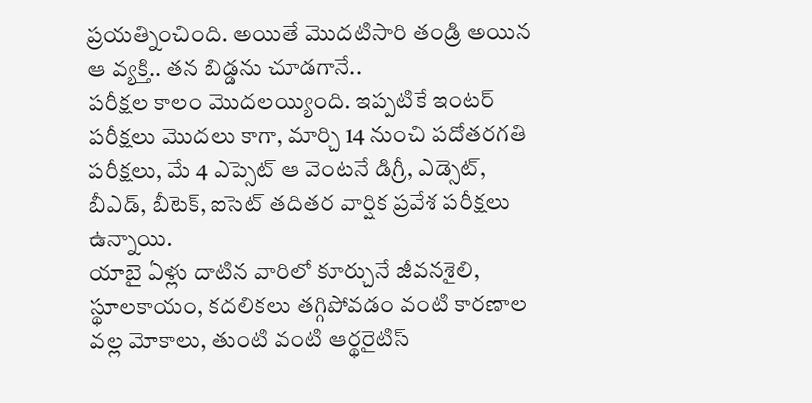ప్రయత్నించింది. అయితే మొదటిసారి తండ్రి అయిన ఆ వ్యక్తి.. తన బిడ్డను చూడగానే..
పరీక్షల కాలం మొదలయ్యింది. ఇప్పటికే ఇంటర్ పరీక్షలు మొదలు కాగా, మార్చి 14 నుంచి పదోతరగతి పరీక్షలు, మే 4 ఎప్సెట్ ఆ వెంటనే డిగ్రీ, ఎడ్సెట్, బీఎడ్, బీటెక్, ఐసెట్ తదితర వార్షిక ప్రవేశ పరీక్షలు ఉన్నాయి.
యాబై ఏళ్లు దాటిన వారిలో కూర్చునే జీవనశైలి, స్థూలకాయం, కదలికలు తగ్గిపోవడం వంటి కారణాల వల్ల మోకాలు, తుంటి వంటి ఆర్థరైటిస్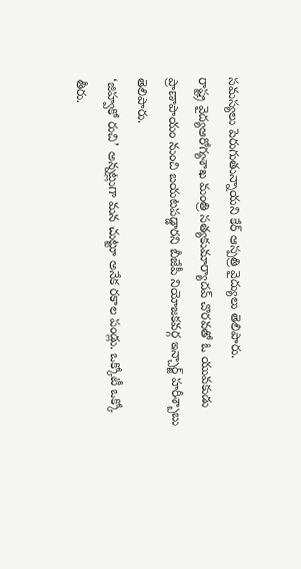సమస్యలు పెరుగుతున్నాయని కేర్ ఆస్పత్రి వైద్యులు తెలిపారు.
రాష్ట్ర వైద్యఆరోగ్యశాఖ మంత్రి సత్యకుమార్యాదవ్ చొరవతో ఓ యువకుడు ప్రాణాపాయం నుంచి బయటపడ్డారని బీజేపీ నియోజకవర్గ ఇన్చార్జ్ హరీశ్బాబు తెలిపారు.
‘జిహ్వకో రుచి’ అన్నట్లుగా మన చుట్టూ అనేక రకాల పండ్లు. ఒక్కోటీ ఒక్కో తీరు.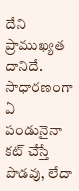దేని ప్రాముఖ్యత దానిదే. సాధారణంగా ఏ పండునైనా కట్ చేస్తే పొడవు, లేదా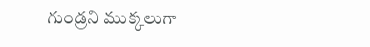గుండ్రని ముక్కలుగా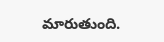మారుతుంది.